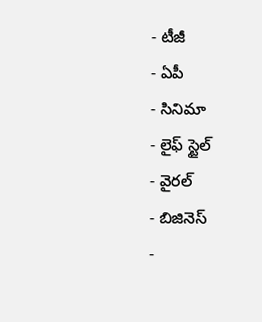- టీజీ
- ఏపీ
- సినిమా
- లైఫ్ స్టైల్
- వైరల్
- బిజినెస్
-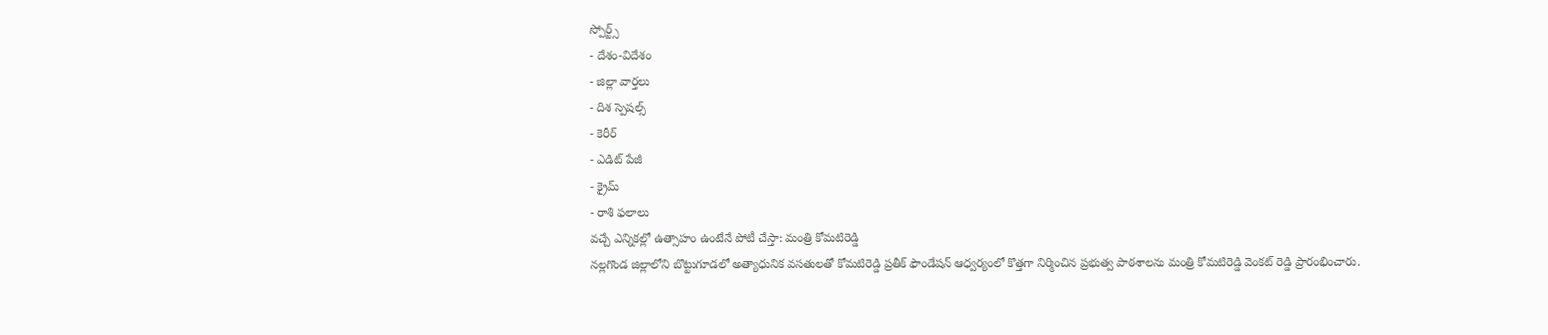స్పోర్ట్స్
- దేశం-విదేశం
- జిల్లా వార్తలు
- దిశ స్పెషల్స్
- కెరీర్
- ఎడిట్ పేజీ
- క్రైమ్
- రాశి ఫలాలు
వచ్చే ఎన్నికల్లో ఉత్సాహం ఉంటేనే పోటీ చేస్తా: మంత్రి కోమటిరెడ్డి
నల్లగొండ జిల్లాలోని బొట్టుగూడలో అత్యాధునిక వసతులతో కోమటిరెడ్డి ప్రతీక్ ఫౌండేషన్ ఆధ్వర్యంలో కొత్తగా నిర్మించిన ప్రభుత్వ పాఠశాలను మంత్రి కోమటిరెడ్డి వెంకట్ రెడ్డి ప్రారంభించారు.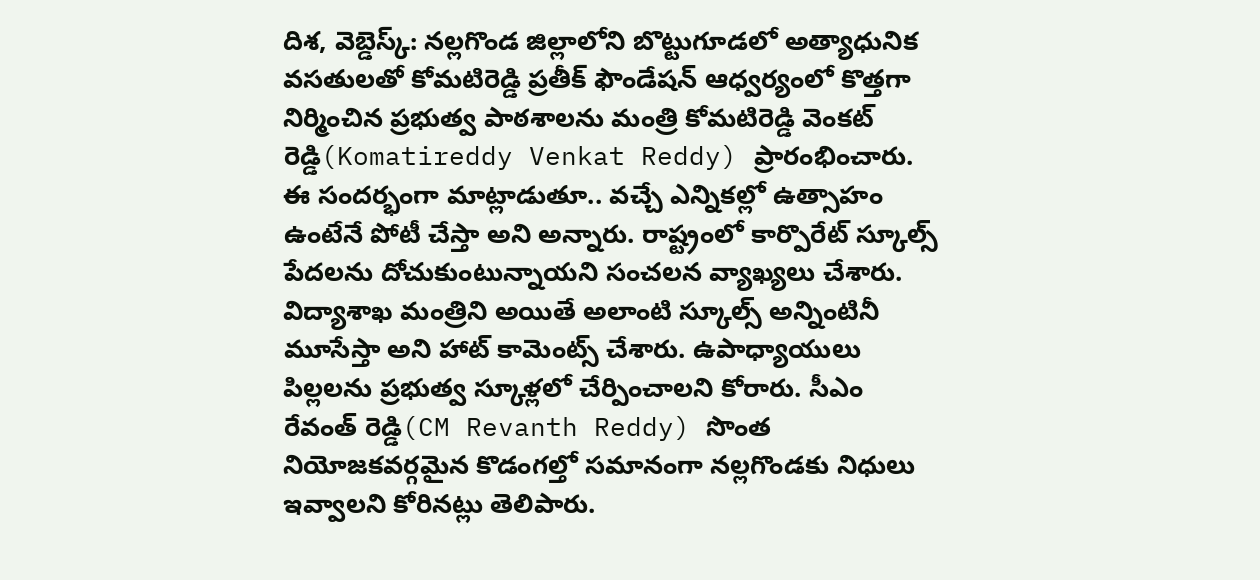దిశ, వెబ్డెస్క్: నల్లగొండ జిల్లాలోని బొట్టుగూడలో అత్యాధునిక వసతులతో కోమటిరెడ్డి ప్రతీక్ ఫౌండేషన్ ఆధ్వర్యంలో కొత్తగా నిర్మించిన ప్రభుత్వ పాఠశాలను మంత్రి కోమటిరెడ్డి వెంకట్ రెడ్డి(Komatireddy Venkat Reddy) ప్రారంభించారు. ఈ సందర్భంగా మాట్లాడుతూ.. వచ్చే ఎన్నికల్లో ఉత్సాహం ఉంటేనే పోటీ చేస్తా అని అన్నారు. రాష్ట్రంలో కార్పొరేట్ స్కూల్స్ పేదలను దోచుకుంటున్నాయని సంచలన వ్యాఖ్యలు చేశారు. విద్యాశాఖ మంత్రిని అయితే అలాంటి స్కూల్స్ అన్నింటినీ మూసేస్తా అని హాట్ కామెంట్స్ చేశారు. ఉపాధ్యాయులు పిల్లలను ప్రభుత్వ స్కూళ్లలో చేర్పించాలని కోరారు. సీఎం రేవంత్ రెడ్డి(CM Revanth Reddy) సొంత నియోజకవర్గమైన కొడంగల్తో సమానంగా నల్లగొండకు నిధులు ఇవ్వాలని కోరినట్లు తెలిపారు.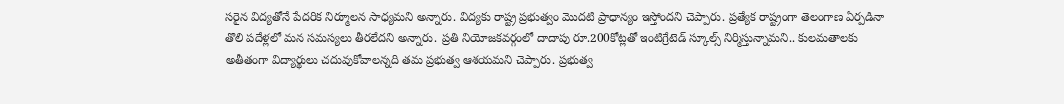సరైన విద్యతోనే పేదరిక నిర్మూలన సాధ్యమని అన్నారు. విద్యకు రాష్ట్ర ప్రభుత్వం మొదటి ప్రాధాన్యం ఇస్తోందని చెప్పారు. ప్రత్యేక రాష్ట్రంగా తెలంగాణ ఏర్పడినా తొలి పదేళ్లలో మన సమస్యలు తీరలేదని అన్నారు. ప్రతి నియోజకవర్గంలో దాదాపు రూ.200కోట్లతో ఇంటిగ్రేటెడ్ స్కూల్స్ నిర్మిస్తున్నామని.. కులమతాలకు అతీతంగా విద్యార్థులు చదువుకోవాలన్నది తమ ప్రభుత్వ ఆశయమని చెప్పారు. ప్రభుత్వ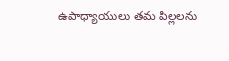ఉపాధ్యాయులు తమ పిల్లలను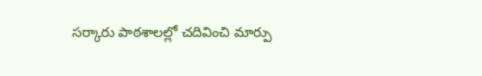సర్కారు పాఠశాలల్లో చదివించి మార్పు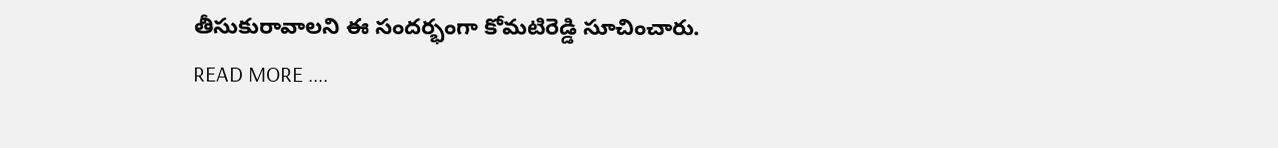తీసుకురావాలని ఈ సందర్భంగా కోమటిరెడ్డి సూచించారు.
READ MORE ....